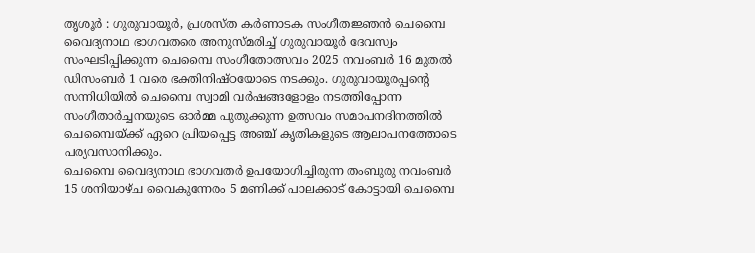തൃശൂർ : ഗുരുവായൂർ, പ്രശസ്ത കർണാടക സംഗീതജ്ഞൻ ചെമ്പൈ വൈദ്യനാഥ ഭാഗവതരെ അനുസ്മരിച്ച് ഗുരുവായൂർ ദേവസ്വം സംഘടിപ്പിക്കുന്ന ചെമ്പൈ സംഗീതോത്സവം 2025 നവംബർ 16 മുതൽ ഡിസംബർ 1 വരെ ഭക്തിനിഷ്ഠയോടെ നടക്കും. ഗുരുവായൂരപ്പന്റെ സന്നിധിയിൽ ചെമ്പൈ സ്വാമി വർഷങ്ങളോളം നടത്തിപ്പോന്ന സംഗീതാർച്ചനയുടെ ഓർമ്മ പുതുക്കുന്ന ഉത്സവം സമാപനദിനത്തിൽ ചെമ്പൈയ്ക്ക് ഏറെ പ്രിയപ്പെട്ട അഞ്ച് കൃതികളുടെ ആലാപനത്തോടെ പര്യവസാനിക്കും.
ചെമ്പൈ വൈദ്യനാഥ ഭാഗവതർ ഉപയോഗിച്ചിരുന്ന തംബുരു നവംബർ 15 ശനിയാഴ്ച വൈകുന്നേരം 5 മണിക്ക് പാലക്കാട് കോട്ടായി ചെമ്പൈ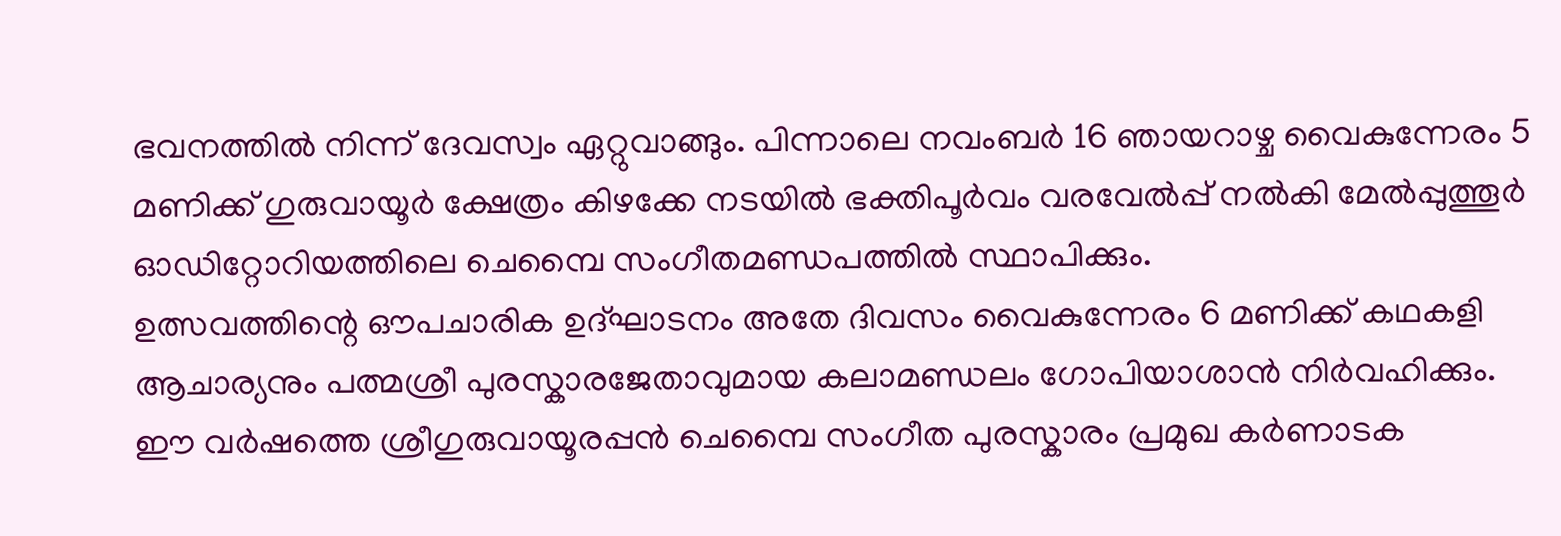ഭവനത്തിൽ നിന്ന് ദേവസ്വം ഏറ്റുവാങ്ങും. പിന്നാലെ നവംബർ 16 ഞായറാഴ്ച വൈകുന്നേരം 5 മണിക്ക് ഗുരുവായൂർ ക്ഷേത്രം കിഴക്കേ നടയിൽ ഭക്തിപൂർവം വരവേൽപ്പ് നൽകി മേൽപ്പുത്തൂർ ഓഡിറ്റോറിയത്തിലെ ചെമ്പൈ സംഗീതമണ്ഡപത്തിൽ സ്ഥാപിക്കും.
ഉത്സവത്തിന്റെ ഔപചാരിക ഉദ്ഘാടനം അതേ ദിവസം വൈകുന്നേരം 6 മണിക്ക് കഥകളി ആചാര്യനും പത്മശ്രീ പുരസ്കാരജേതാവുമായ കലാമണ്ഡലം ഗോപിയാശാൻ നിർവഹിക്കും. ഈ വർഷത്തെ ശ്രീഗുരുവായൂരപ്പൻ ചെമ്പൈ സംഗീത പുരസ്കാരം പ്രമുഖ കർണാടക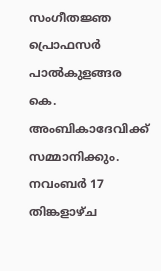സംഗീതജ്ഞ പ്രൊഫസർ പാൽകുളങ്ങര കെ. അംബികാദേവിക്ക് സമ്മാനിക്കും.
നവംബർ 17 തിങ്കളാഴ്ച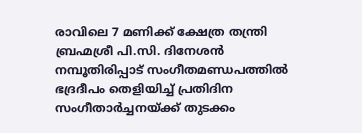രാവിലെ 7 മണിക്ക് ക്ഷേത്ര തന്ത്രി ബ്രഹ്മശ്രീ പി.സി. ദിനേശൻ നമ്പൂതിരിപ്പാട് സംഗീതമണ്ഡപത്തിൽ ഭദ്രദീപം തെളിയിച്ച് പ്രതിദിന സംഗീതാർച്ചനയ്ക്ക് തുടക്കം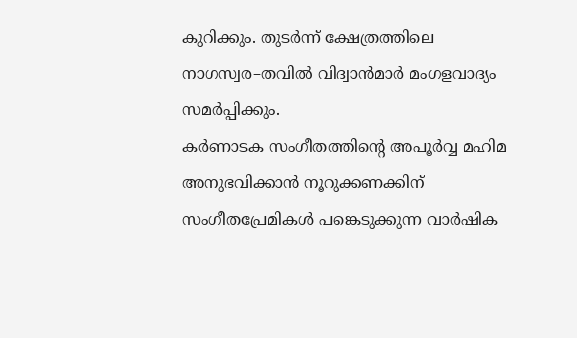കുറിക്കും. തുടർന്ന് ക്ഷേത്രത്തിലെ നാഗസ്വര–തവിൽ വിദ്വാൻമാർ മംഗളവാദ്യം സമർപ്പിക്കും.
കർണാടക സംഗീതത്തിന്റെ അപൂർവ്വ മഹിമ അനുഭവിക്കാൻ നൂറുക്കണക്കിന് സംഗീതപ്രേമികൾ പങ്കെടുക്കുന്ന വാർഷിക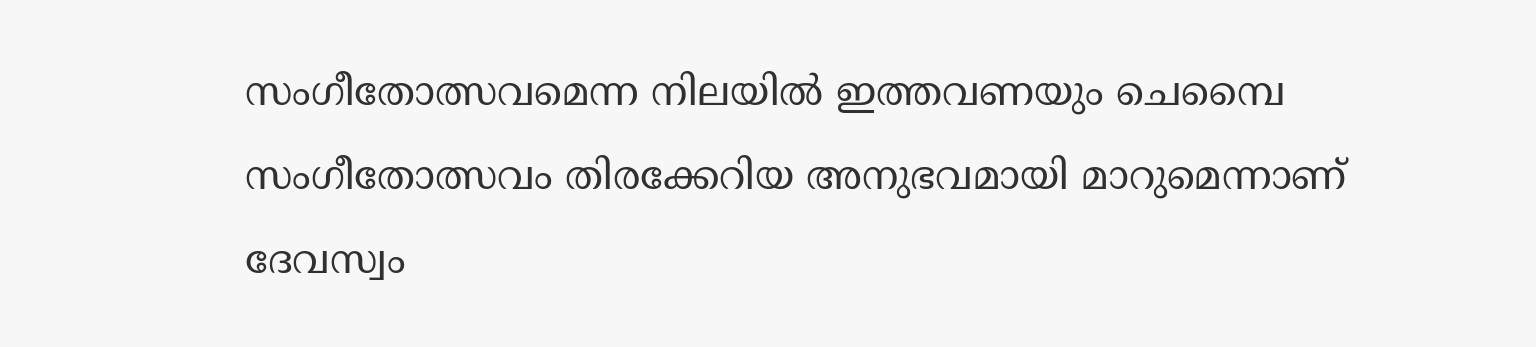സംഗീതോത്സവമെന്ന നിലയിൽ ഇത്തവണയും ചെമ്പൈ സംഗീതോത്സവം തിരക്കേറിയ അനുഭവമായി മാറുമെന്നാണ് ദേവസ്വം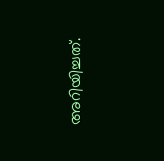അറിയിച്ചത്.